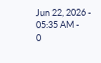Jun 22, 2026 - 05:35 AM -
0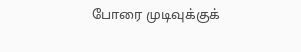போரை முடிவுக்குக்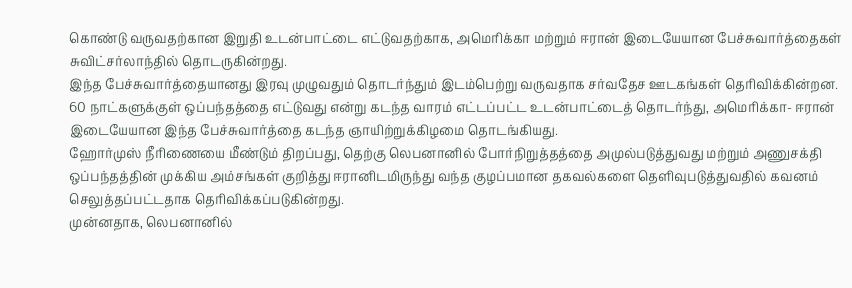கொண்டு வருவதற்கான இறுதி உடன்பாட்டை எட்டுவதற்காக, அமெரிக்கா மற்றும் ஈரான் இடையேயான பேச்சுவார்த்தைகள் சுவிட்சர்லாந்தில் தொடருகின்றது.
இந்த பேச்சுவார்த்தையானது இரவு முழுவதும் தொடர்ந்தும் இடம்பெற்று வருவதாக சர்வதேச ஊடகங்கள் தெரிவிக்கின்றன.
60 நாட்களுக்குள் ஒப்பந்தத்தை எட்டுவது என்று கடந்த வாரம் எட்டப்பட்ட உடன்பாட்டைத் தொடர்ந்து, அமெரிக்கா- ஈரான் இடையேயான இந்த பேச்சுவார்த்தை கடந்த ஞாயிற்றுக்கிழமை தொடங்கியது.
ஹோர்முஸ் நீரிணையை மீண்டும் திறப்பது, தெற்கு லெபனானில் போர்நிறுத்தத்தை அமுல்படுத்துவது மற்றும் அணுசக்தி ஒப்பந்தத்தின் முக்கிய அம்சங்கள் குறித்து ஈரானிடமிருந்து வந்த குழப்பமான தகவல்களை தெளிவுபடுத்துவதில் கவனம் செலுத்தப்பட்டதாக தெரிவிக்கப்படுகின்றது.
முன்னதாக, லெபனானில்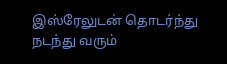இஸ்ரேலுடன் தொடர்ந்து நடந்து வரும்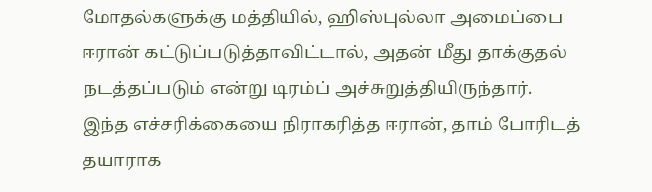மோதல்களுக்கு மத்தியில், ஹிஸ்புல்லா அமைப்பை ஈரான் கட்டுப்படுத்தாவிட்டால், அதன் மீது தாக்குதல் நடத்தப்படும் என்று டிரம்ப் அச்சுறுத்தியிருந்தார்.
இந்த எச்சரிக்கையை நிராகரித்த ஈரான், தாம் போரிடத் தயாராக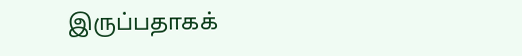இருப்பதாகக்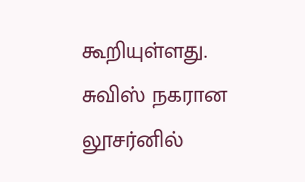கூறியுள்ளது.
சுவிஸ் நகரான லூசர்னில்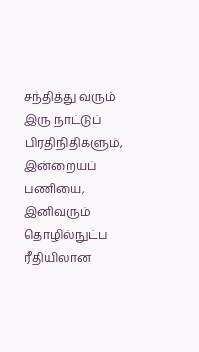சந்தித்து வரும் இரு நாட்டுப் பிரதிநிதிகளும், இன்றையப் பணியை, இனிவரும் தொழில்நுட்ப ரீதியிலான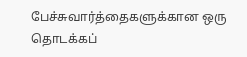பேச்சுவார்த்தைகளுக்கான ஒரு தொடக்கப்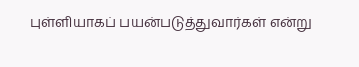புள்ளியாகப் பயன்படுத்துவார்கள் என்று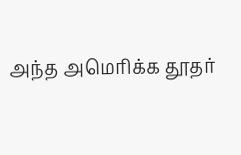அந்த அமெரிக்க தூதர்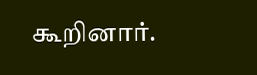கூறினார்.